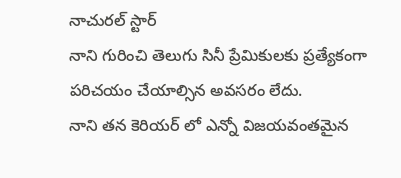నాచురల్ స్టార్
నాని గురించి తెలుగు సినీ ప్రేమికులకు ప్రత్యేకంగా పరిచయం చేయాల్సిన అవసరం లేదు.
నాని తన కెరియర్ లో ఎన్నో విజయవంతమైన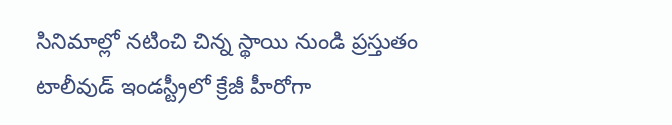సినిమాల్లో నటించి చిన్న స్థాయి నుండి ప్రస్తుతం
టాలీవుడ్ ఇండస్ట్రీలో క్రేజీ హీరోగా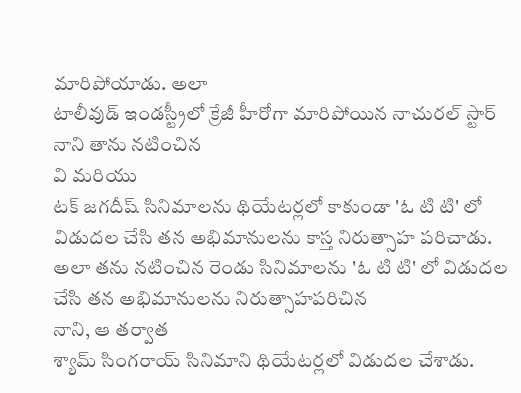మారిపోయాడు. అలా
టాలీవుడ్ ఇండస్ట్రీలో క్రేజీ హీరోగా మారిపోయిన నాచురల్ స్టార్
నాని తాను నటించిన
వి మరియు
టక్ జగదీష్ సినిమాలను థియేటర్లలో కాకుండా 'ఓ టి టి' లో విడుదల చేసి తన అభిమానులను కాస్త నిరుత్సాహ పరిచాడు. అలా తను నటించిన రెండు సినిమాలను 'ఓ టి టి' లో విడుదల చేసి తన అభిమానులను నిరుత్సాహపరిచిన
నాని, ఆ తర్వాత
శ్యామ్ సింగరాయ్ సినిమాని థియేటర్లలో విడుదల చేశాడు.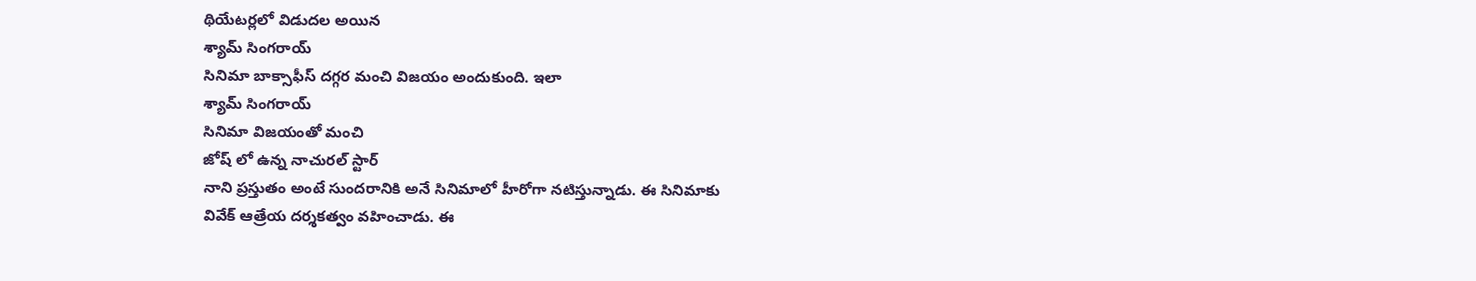థియేటర్లలో విడుదల అయిన
శ్యామ్ సింగరాయ్
సినిమా బాక్సాఫీస్ దగ్గర మంచి విజయం అందుకుంది. ఇలా
శ్యామ్ సింగరాయ్
సినిమా విజయంతో మంచి
జోష్ లో ఉన్న నాచురల్ స్టార్
నాని ప్రస్తుతం అంటే సుందరానికి అనే సినిమాలో హీరోగా నటిస్తున్నాడు. ఈ సినిమాకు
వివేక్ ఆత్రేయ దర్శకత్వం వహించాడు. ఈ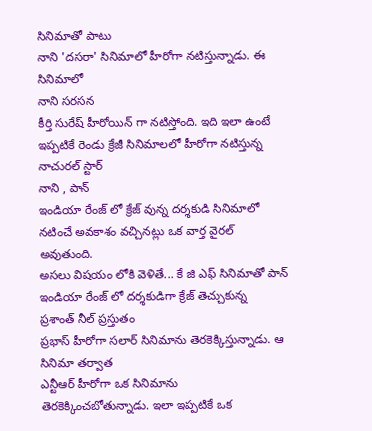సినిమాతో పాటు
నాని 'దసరా' సినిమాలో హీరోగా నటిస్తున్నాడు. ఈ సినిమాలో
నాని సరసన
కీర్తి సురేష్ హీరోయిన్ గా నటిస్తోంది. ఇది ఇలా ఉంటే ఇప్పటికే రెండు క్రేజీ సినిమాలలో హీరోగా నటిస్తున్న నాచురల్ స్టార్
నాని , పాన్
ఇండియా రేంజ్ లో క్రేజ్ వున్న దర్శకుడి సినిమాలో నటించే అవకాశం వచ్చినట్లు ఒక వార్త వైరల్ అవుతుంది.
అసలు విషయం లోకి వెళితే... కే జి ఎఫ్ సినిమాతో పాన్
ఇండియా రేంజ్ లో దర్శకుడిగా క్రేజ్ తెచ్చుకున్న
ప్రశాంత్ నీల్ ప్రస్తుతం
ప్రభాస్ హీరోగా సలార్ సినిమాను తెరకెక్కిస్తున్నాడు. ఆ
సినిమా తర్వాత
ఎన్టీఆర్ హీరోగా ఒక సినిమాను తెరకెక్కించబోతున్నాడు. ఇలా ఇప్పటికే ఒక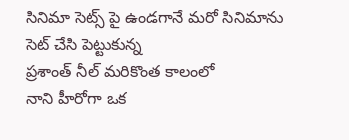సినిమా సెట్స్ పై ఉండగానే మరో సినిమాను సెట్ చేసి పెట్టుకున్న
ప్రశాంత్ నీల్ మరికొంత కాలంలో
నాని హీరోగా ఒక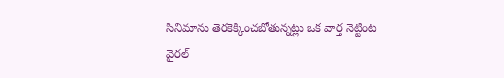సినిమాను తెరకెక్కించబోతున్నట్లు ఒక వార్త నెట్టింట వైరల్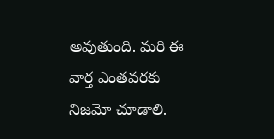అవుతుంది. మరి ఈ వార్త ఎంతవరకు నిజమో చూడాలి.